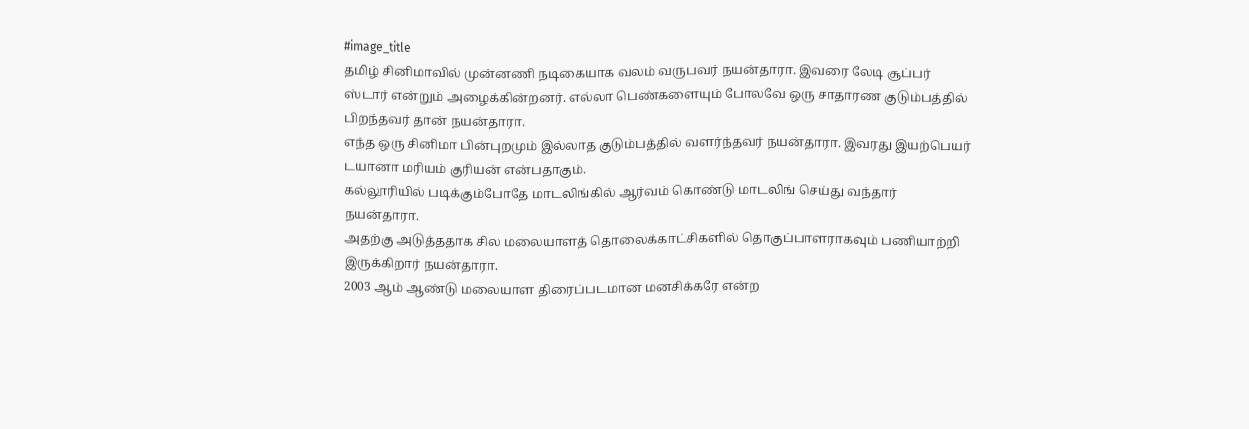#image_title
தமிழ் சினிமாவில் முன்னணி நடிகையாக வலம் வருபவர் நயன்தாரா. இவரை லேடி சூப்பர் ஸ்டார் என்றும் அழைக்கின்றனர். எல்லா பெண்களையும் போலவே ஒரு சாதாரண குடும்பத்தில் பிறந்தவர் தான் நயன்தாரா.
எந்த ஒரு சினிமா பின்புறமும் இல்லாத குடும்பத்தில் வளர்ந்தவர் நயன்தாரா. இவரது இயற்பெயர் டயானா மரியம் குரியன் என்பதாகும்.
கல்லூரியில் படிக்கும்போதே மாடலிங்கில் ஆர்வம் கொண்டு மாடலிங் செய்து வந்தார் நயன்தாரா.
அதற்கு அடுத்ததாக சில மலையாளத் தொலைக்காட்சிகளில் தொகுப்பாளராகவும் பணியாற்றி இருக்கிறார் நயன்தாரா.
2003 ஆம் ஆண்டு மலையாள திரைப்படமான மனசிக்கரே என்ற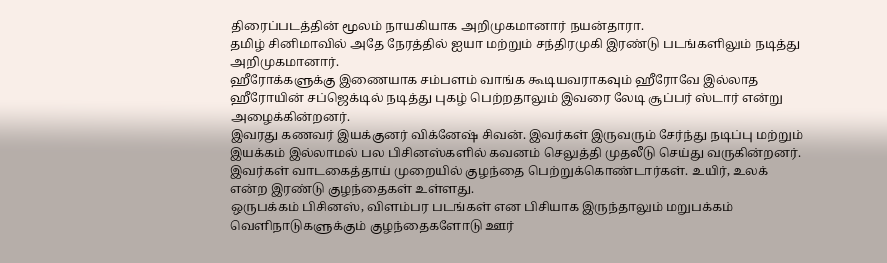திரைப்படத்தின் மூலம் நாயகியாக அறிமுகமானார் நயன்தாரா.
தமிழ் சினிமாவில் அதே நேரத்தில் ஐயா மற்றும் சந்திரமுகி இரண்டு படங்களிலும் நடித்து அறிமுகமானார்.
ஹீரோக்களுக்கு இணையாக சம்பளம் வாங்க கூடியவராகவும் ஹீரோவே இல்லாத ஹீரோயின் சப்ஜெக்டில் நடித்து புகழ் பெற்றதாலும் இவரை லேடி சூப்பர் ஸ்டார் என்று அழைக்கின்றனர்.
இவரது கணவர் இயக்குனர் விக்னேஷ் சிவன். இவர்கள் இருவரும் சேர்ந்து நடிப்பு மற்றும் இயக்கம் இல்லாமல் பல பிசினஸ்களில் கவனம் செலுத்தி முதலீடு செய்து வருகின்றனர்.
இவர்கள் வாடகைத்தாய் முறையில் குழந்தை பெற்றுக்கொண்டார்கள். உயிர், உலக் என்ற இரண்டு குழந்தைகள் உள்ளது.
ஒருபக்கம் பிசினஸ், விளம்பர படங்கள் என பிசியாக இருந்தாலும் மறுபக்கம் வெளிநாடுகளுக்கும் குழந்தைகளோடு ஊர்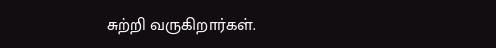சுற்றி வருகிறார்கள்.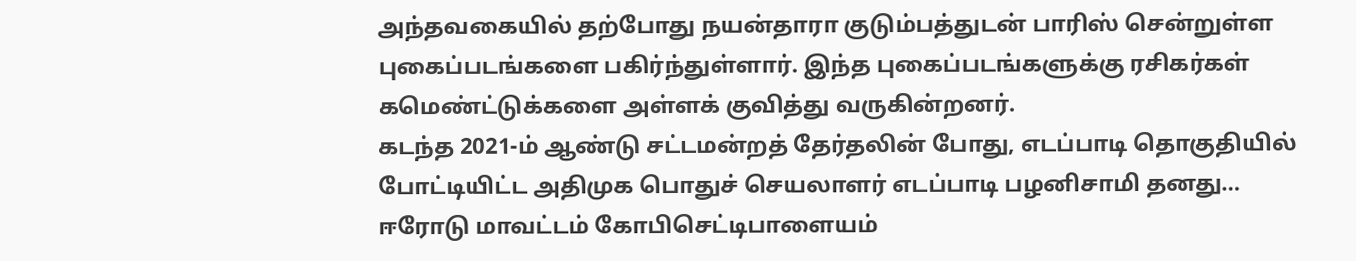அந்தவகையில் தற்போது நயன்தாரா குடும்பத்துடன் பாரிஸ் சென்றுள்ள புகைப்படங்களை பகிர்ந்துள்ளார். இந்த புகைப்படங்களுக்கு ரசிகர்கள் கமெண்ட்டுக்களை அள்ளக் குவித்து வருகின்றனர்.
கடந்த 2021-ம் ஆண்டு சட்டமன்றத் தேர்தலின் போது, எடப்பாடி தொகுதியில் போட்டியிட்ட அதிமுக பொதுச் செயலாளர் எடப்பாடி பழனிசாமி தனது…
ஈரோடு மாவட்டம் கோபிசெட்டிபாளையம்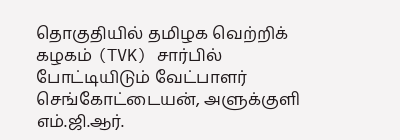தொகுதியில் தமிழக வெற்றிக் கழகம் (TVK) சார்பில் போட்டியிடும் வேட்பாளர் செங்கோட்டையன், அளுக்குளி எம்.ஜி.ஆர்.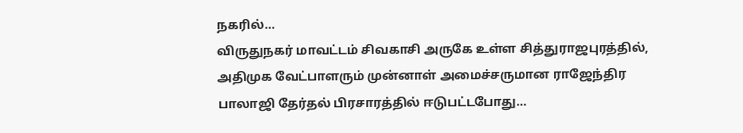நகரில்…
விருதுநகர் மாவட்டம் சிவகாசி அருகே உள்ள சித்துராஜபுரத்தில், அதிமுக வேட்பாளரும் முன்னாள் அமைச்சருமான ராஜேந்திர பாலாஜி தேர்தல் பிரசாரத்தில் ஈடுபட்டபோது…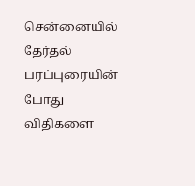சென்னையில் தேர்தல் பரப்புரையின் போது விதிகளை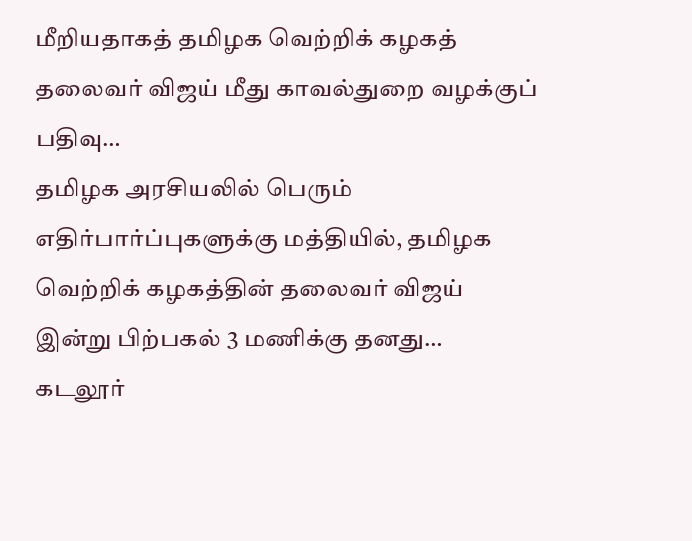மீறியதாகத் தமிழக வெற்றிக் கழகத் தலைவர் விஜய் மீது காவல்துறை வழக்குப் பதிவு…
தமிழக அரசியலில் பெரும் எதிர்பார்ப்புகளுக்கு மத்தியில், தமிழக வெற்றிக் கழகத்தின் தலைவர் விஜய் இன்று பிற்பகல் 3 மணிக்கு தனது…
கடலூர்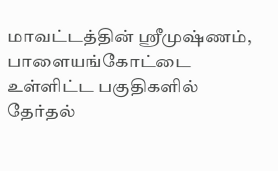மாவட்டத்தின் ஸ்ரீமுஷ்ணம், பாளையங்கோட்டை உள்ளிட்ட பகுதிகளில் தேர்தல்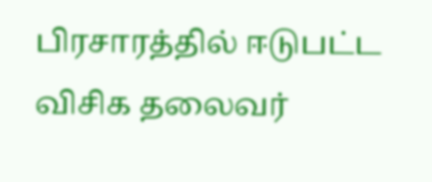பிரசாரத்தில் ஈடுபட்ட விசிக தலைவர்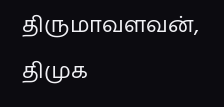திருமாவளவன், திமுக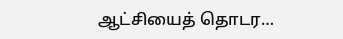ஆட்சியைத் தொடர…